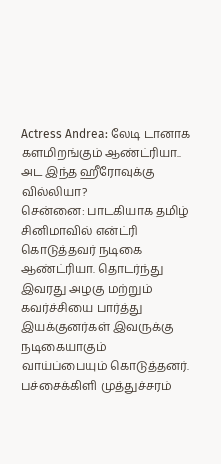Actress Andrea: லேடி டானாக களமிறங்கும் ஆண்ட்ரியா.. அட இந்த ஹீரோவுக்கு வில்லியா?
சென்னை: பாடகியாக தமிழ் சினிமாவில் என்ட்ரி கொடுத்தவர் நடிகை ஆண்ட்ரியா. தொடர்ந்து இவரது அழகு மற்றும் கவர்ச்சியை பார்த்து இயக்குனர்கள் இவருக்கு நடிகையாகும் வாய்ப்பையும் கொடுத்தனர். பச்சைக்கிளி முத்துச்சரம்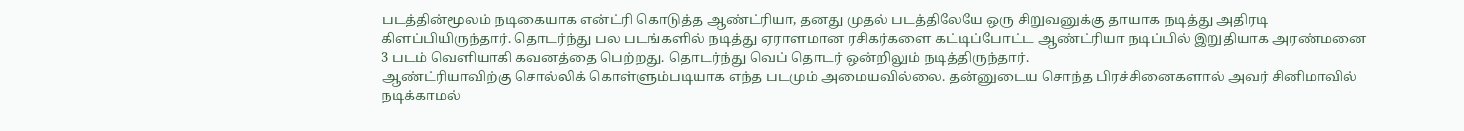படத்தின்மூலம் நடிகையாக என்ட்ரி கொடுத்த ஆண்ட்ரியா, தனது முதல் படத்திலேயே ஒரு சிறுவனுக்கு தாயாக நடித்து அதிரடி கிளப்பியிருந்தார். தொடர்ந்து பல படங்களில் நடித்து ஏராளமான ரசிகர்களை கட்டிப்போட்ட ஆண்ட்ரியா நடிப்பில் இறுதியாக அரண்மனை 3 படம் வெளியாகி கவனத்தை பெற்றது. தொடர்ந்து வெப் தொடர் ஒன்றிலும் நடித்திருந்தார்.
ஆண்ட்ரியாவிற்கு சொல்லிக் கொள்ளும்படியாக எந்த படமும் அமையவில்லை. தன்னுடைய சொந்த பிரச்சினைகளால் அவர் சினிமாவில் நடிக்காமல்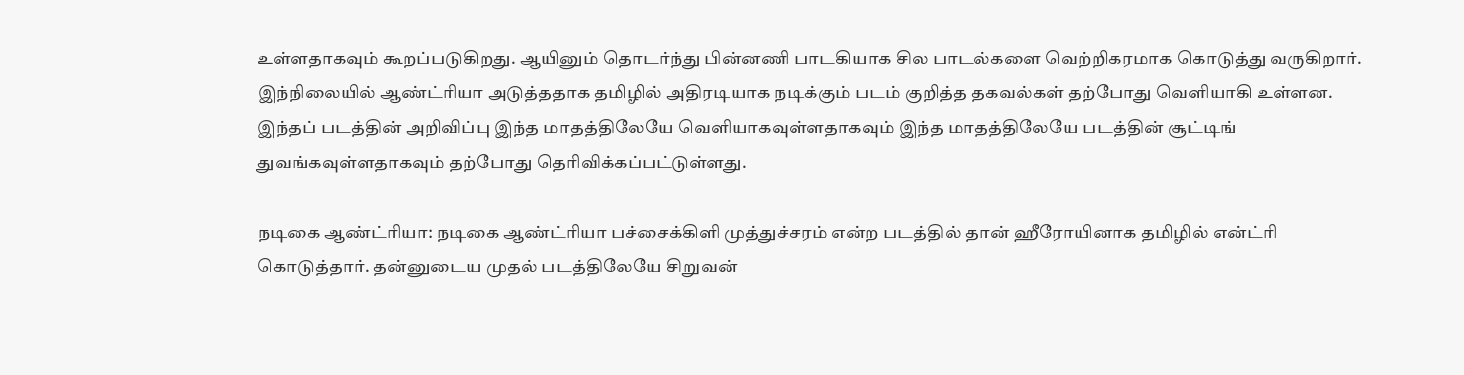உள்ளதாகவும் கூறப்படுகிறது. ஆயினும் தொடர்ந்து பின்னணி பாடகியாக சில பாடல்களை வெற்றிகரமாக கொடுத்து வருகிறார். இந்நிலையில் ஆண்ட்ரியா அடுத்ததாக தமிழில் அதிரடியாக நடிக்கும் படம் குறித்த தகவல்கள் தற்போது வெளியாகி உள்ளன. இந்தப் படத்தின் அறிவிப்பு இந்த மாதத்திலேயே வெளியாகவுள்ளதாகவும் இந்த மாதத்திலேயே படத்தின் சூட்டிங் துவங்கவுள்ளதாகவும் தற்போது தெரிவிக்கப்பட்டுள்ளது.

நடிகை ஆண்ட்ரியா: நடிகை ஆண்ட்ரியா பச்சைக்கிளி முத்துச்சரம் என்ற படத்தில் தான் ஹீரோயினாக தமிழில் என்ட்ரி கொடுத்தார். தன்னுடைய முதல் படத்திலேயே சிறுவன்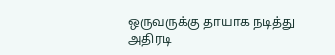ஒருவருக்கு தாயாக நடித்து அதிரடி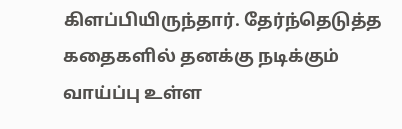கிளப்பியிருந்தார். தேர்ந்தெடுத்த கதைகளில் தனக்கு நடிக்கும் வாய்ப்பு உள்ள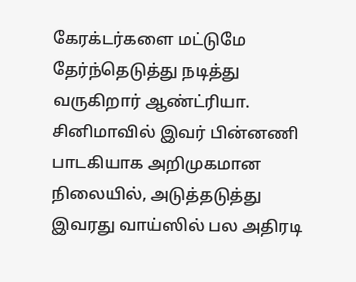கேரக்டர்களை மட்டுமே தேர்ந்தெடுத்து நடித்து வருகிறார் ஆண்ட்ரியா. சினிமாவில் இவர் பின்னணி பாடகியாக அறிமுகமான நிலையில், அடுத்தடுத்து இவரது வாய்ஸில் பல அதிரடி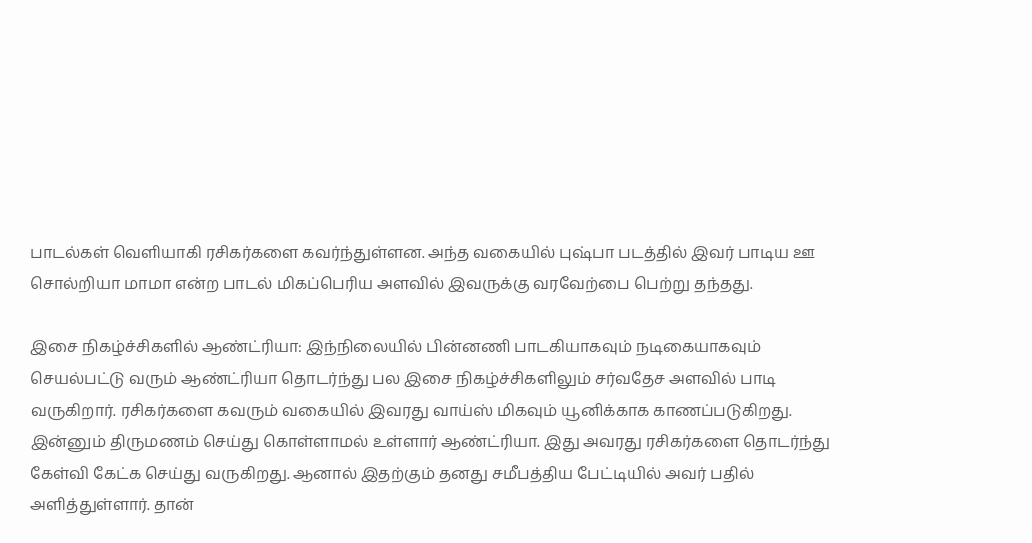பாடல்கள் வெளியாகி ரசிகர்களை கவர்ந்துள்ளன. அந்த வகையில் புஷ்பா படத்தில் இவர் பாடிய ஊ சொல்றியா மாமா என்ற பாடல் மிகப்பெரிய அளவில் இவருக்கு வரவேற்பை பெற்று தந்தது.

இசை நிகழ்ச்சிகளில் ஆண்ட்ரியா: இந்நிலையில் பின்னணி பாடகியாகவும் நடிகையாகவும் செயல்பட்டு வரும் ஆண்ட்ரியா தொடர்ந்து பல இசை நிகழ்ச்சிகளிலும் சர்வதேச அளவில் பாடி வருகிறார். ரசிகர்களை கவரும் வகையில் இவரது வாய்ஸ் மிகவும் யூனிக்காக காணப்படுகிறது. இன்னும் திருமணம் செய்து கொள்ளாமல் உள்ளார் ஆண்ட்ரியா. இது அவரது ரசிகர்களை தொடர்ந்து கேள்வி கேட்க செய்து வருகிறது. ஆனால் இதற்கும் தனது சமீபத்திய பேட்டியில் அவர் பதில் அளித்துள்ளார். தான்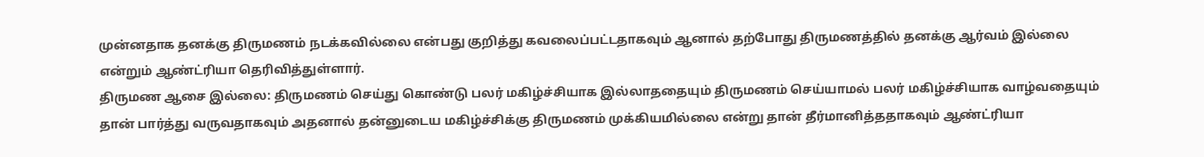முன்னதாக தனக்கு திருமணம் நடக்கவில்லை என்பது குறித்து கவலைப்பட்டதாகவும் ஆனால் தற்போது திருமணத்தில் தனக்கு ஆர்வம் இல்லை என்றும் ஆண்ட்ரியா தெரிவித்துள்ளார்.
திருமண ஆசை இல்லை: திருமணம் செய்து கொண்டு பலர் மகிழ்ச்சியாக இல்லாததையும் திருமணம் செய்யாமல் பலர் மகிழ்ச்சியாக வாழ்வதையும் தான் பார்த்து வருவதாகவும் அதனால் தன்னுடைய மகிழ்ச்சிக்கு திருமணம் முக்கியமில்லை என்று தான் தீர்மானித்ததாகவும் ஆண்ட்ரியா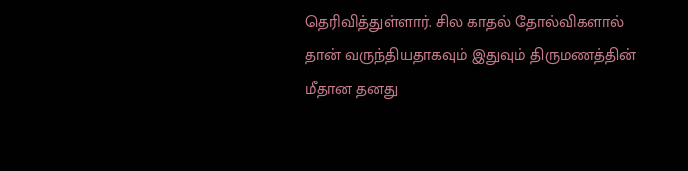தெரிவித்துள்ளார். சில காதல் தோல்விகளால் தான் வருந்தியதாகவும் இதுவும் திருமணத்தின் மீதான தனது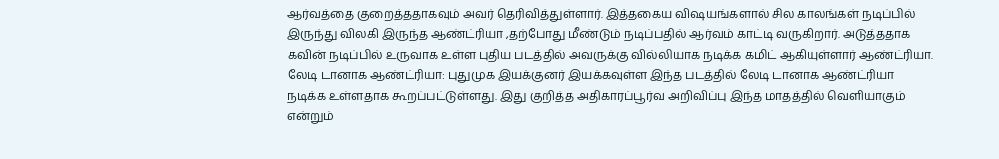ஆர்வத்தை குறைத்ததாகவும் அவர் தெரிவித்துள்ளார். இத்தகைய விஷயங்களால் சில காலங்கள் நடிப்பில் இருந்து விலகி இருந்த ஆண்ட்ரியா ,தற்போது மீண்டும் நடிப்பதில் ஆர்வம் காட்டி வருகிறார். அடுத்ததாக கவின் நடிப்பில் உருவாக உள்ள புதிய படத்தில் அவருக்கு வில்லியாக நடிக்க கமிட் ஆகியுள்ளார் ஆண்ட்ரியா.
லேடி டானாக ஆண்ட்ரியா: புதுமுக இயக்குனர் இயக்கவுள்ள இந்த படத்தில் லேடி டானாக ஆண்ட்ரியா நடிக்க உள்ளதாக கூறப்பட்டுள்ளது. இது குறித்த அதிகாரப்பூர்வ அறிவிப்பு இந்த மாதத்தில் வெளியாகும் என்றும்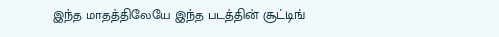இந்த மாதத்திலேயே இந்த படத்தின் சூட்டிங்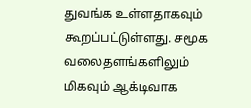துவங்க உள்ளதாகவும் கூறப்பட்டுள்ளது. சமூக வலைதளங்களிலும் மிகவும் ஆக்டிவாக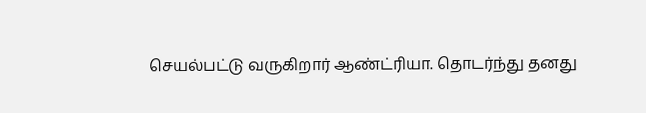செயல்பட்டு வருகிறார் ஆண்ட்ரியா. தொடர்ந்து தனது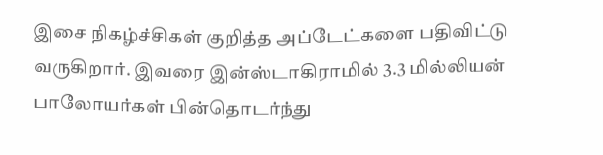இசை நிகழ்ச்சிகள் குறித்த அப்டேட்களை பதிவிட்டு வருகிறார். இவரை இன்ஸ்டாகிராமில் 3.3 மில்லியன் பாலோயர்கள் பின்தொடர்ந்து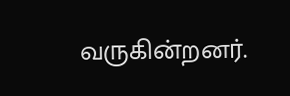வருகின்றனர்.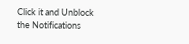Click it and Unblock the Notifications